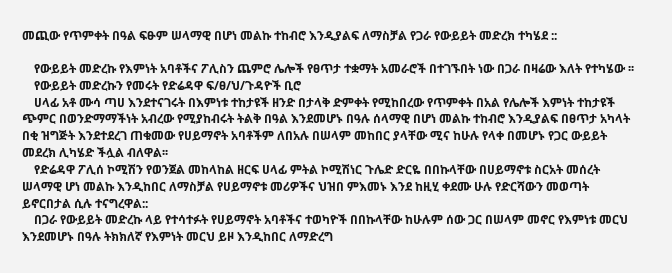መጪው የጥምቀት በዓል ፍፁም ሠላማዊ በሆነ መልኩ ተከብሮ እንዲያልፍ ለማስቻል የጋራ የውይይት መድረክ ተካሄደ ::

    የውይይት መድረኩ የእምነት አባቶችና ፖሊስን ጨምሮ ሌሎች የፀጥታ ተቋማት አመራሮች በተገኙበት ነው በጋራ በዛሬው እለት የተካሄው ፡፡
    የውይይት መድረኩን የመሩት የድሬዳዋ ፍ/ፀ/ህ/ጉዳዮች ቢሮ
    ሀላፊ አቶ ሙሳ ጣሀ እንደተናገሩት በእምነቱ ተከታዩች ዘንድ በታላቅ ድምቀት የሚከበረው የጥምቀት በአል የሌሎች እምነት ተከታዩች ጭምር በወንድማማችነት አብረው የሚያከብሩት ትልቅ በዓል እንደመሆኑ በዓሉ ሰላማዊ በሆነ መልኩ ተከብሮ እንዲያልፍ በፀጥታ አካላት በቂ ዝግጅት እንደተደረገ ጠቁመው የሀይማኖት አባቶችም ለበአሉ በሠላም መከበር ያላቸው ሚና ከሁሉ የላቀ በመሆኑ የጋር ውይይት መደረክ ሊካሄድ ችሏል ብለዋል፡፡
    የድሬዳዋ ፖሊሰ ኮሚሽን የወንጀል መከላከል ዘርፍ ሀላፊ ምትል ኮሚሽነር ጉሌድ ድርዬ በበኩላቸው በሀይማኖቱ ስርአት መሰረት ሠላማዊ ሆነ መልኩ እንዲከበር ለማስቻል የሀይማኖቱ መሪዎችና ህዝበ ምእመኑ እንደ ከዚሂ ቀደሙ ሁሉ የድርሻውን መወጣት ይኖርበታል ሲሉ ተናግረዋል::
    በጋራ የውይይት መድረኩ ላይ የተሳተፉት የሀይማኖት አባቶችና ተወካዮች በበኩላቸው ከሁሉም ሰው ጋር በሠላም መኖር የእምነቱ መርህ እንደመሆኑ በዓሉ ትክክለኛ የእምነት መርህ ይዞ እንዲከበር ለማድረግ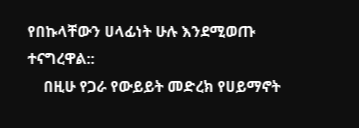የበኩላቸውን ሀላፊነት ሁሉ እንደሚወጡ ተናግረዋል::
    በዚሁ የጋራ የውይይት መድረክ የሀይማኖት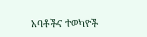አባቶችና ተወካዮች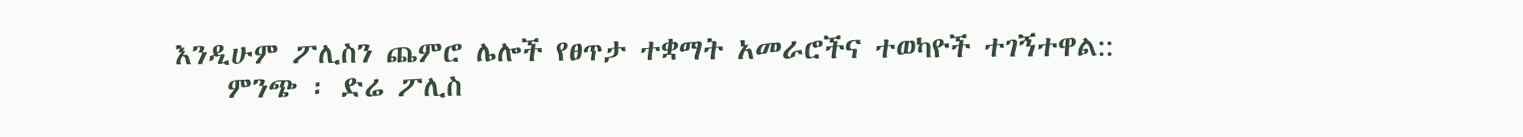እንዲሁም ፖሊስን ጨምሮ ሌሎች የፀጥታ ተቋማት አመራሮችና ተወካዮች ተገኝተዋል::
    ምንጭ ፡ ድሬ ፖሊስ